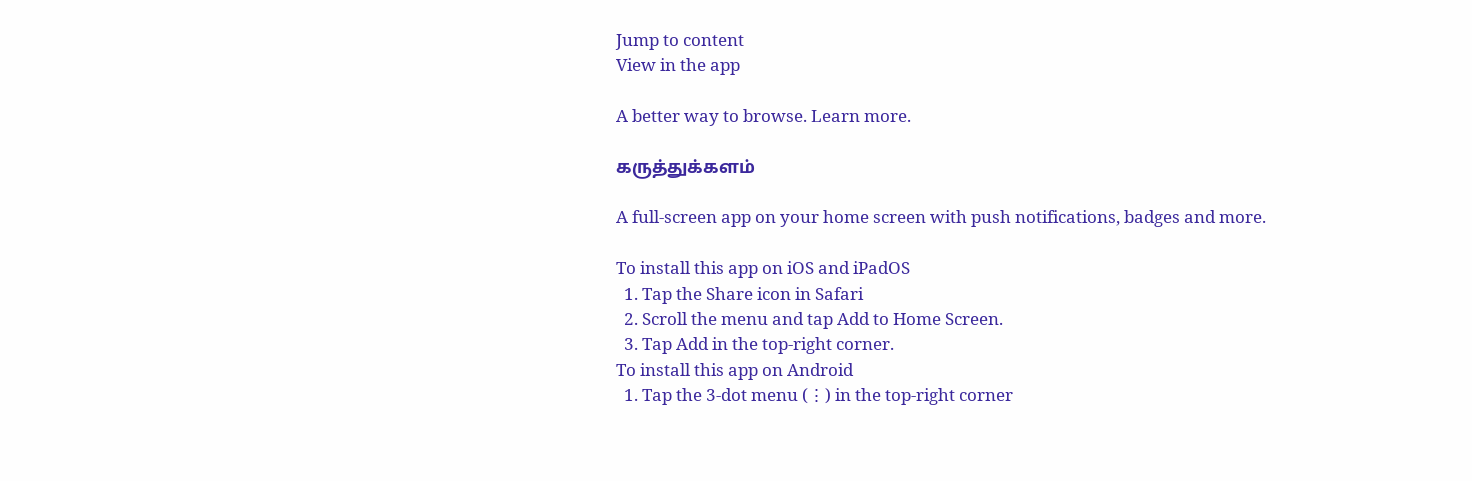Jump to content
View in the app

A better way to browse. Learn more.

கருத்துக்களம்

A full-screen app on your home screen with push notifications, badges and more.

To install this app on iOS and iPadOS
  1. Tap the Share icon in Safari
  2. Scroll the menu and tap Add to Home Screen.
  3. Tap Add in the top-right corner.
To install this app on Android
  1. Tap the 3-dot menu (⋮) in the top-right corner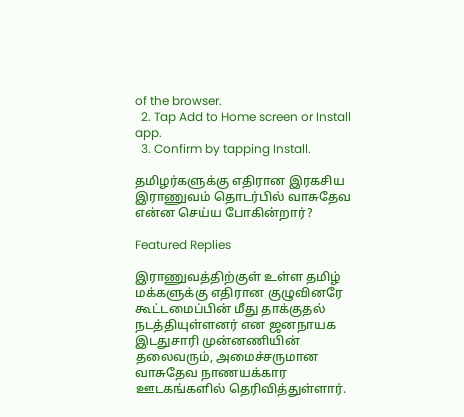of the browser.
  2. Tap Add to Home screen or Install app.
  3. Confirm by tapping Install.

தமிழர்களுக்கு எதிரான இரகசிய இராணுவம் தொடர்பில் வாசுதேவ என்ன செய்ய போகின்றார்?

Featured Replies

இராணுவத்திற்குள் உள்ள தமிழ் மக்களுக்கு எதிரான குழுவினரே கூட்டமைப்பின் மீது தாக்குதல் நடத்தியுள்ளனர் என ஜனநாயக இடதுசாரி முன்னணியின் தலைவரும், அமைச்சருமான வாசுதேவ நாணயக்கார ஊடகங்களில் தெரிவித்துள்ளார்.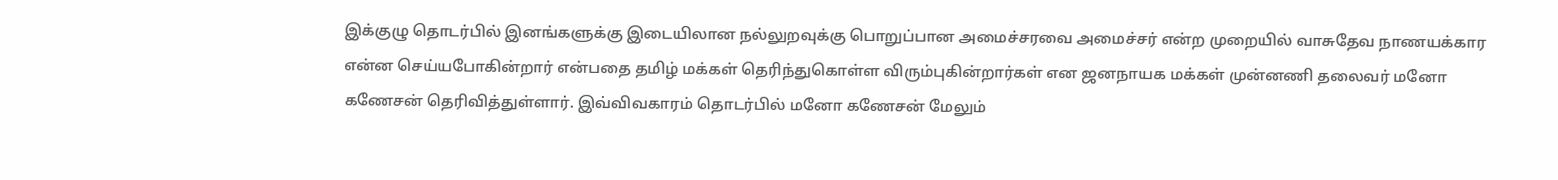இக்குழு தொடர்பில் இனங்களுக்கு இடையிலான நல்லுறவுக்கு பொறுப்பான அமைச்சரவை அமைச்சர் என்ற முறையில் வாசுதேவ நாணயக்கார என்ன செய்யபோகின்றார் என்பதை தமிழ் மக்கள் தெரிந்துகொள்ள விரும்புகின்றார்கள் என ஜனநாயக மக்கள் முன்னணி தலைவர் மனோ கணேசன் தெரிவித்துள்ளார். இவ்விவகாரம் தொடர்பில் மனோ கணேசன் மேலும்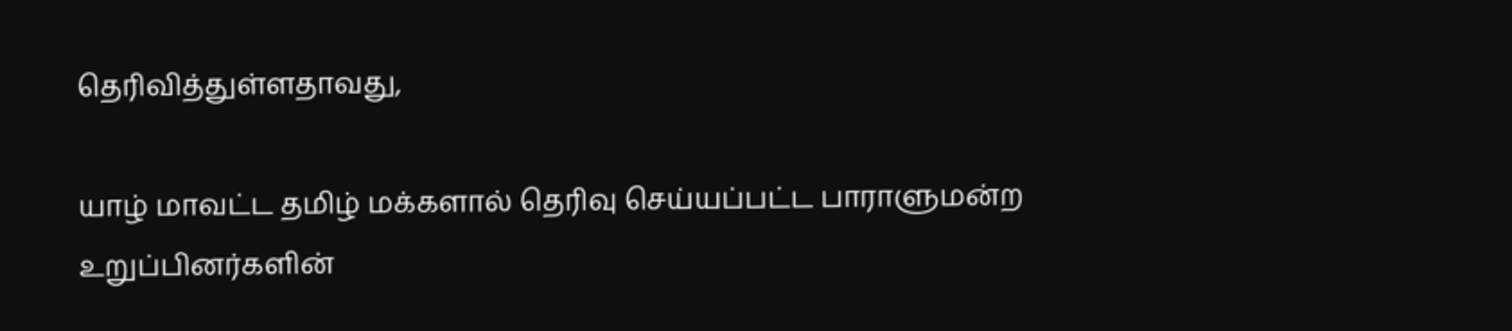தெரிவித்துள்ளதாவது,

யாழ் மாவட்ட தமிழ் மக்களால் தெரிவு செய்யப்பட்ட பாராளுமன்ற உறுப்பினர்களின்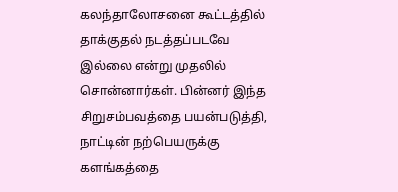கலந்தாலோசனை கூட்டத்தில் தாக்குதல் நடத்தப்படவே இல்லை என்று முதலில் சொன்னார்கள். பின்னர் இந்த சிறுசம்பவத்தை பயன்படுத்தி, நாட்டின் நற்பெயருக்கு களங்கத்தை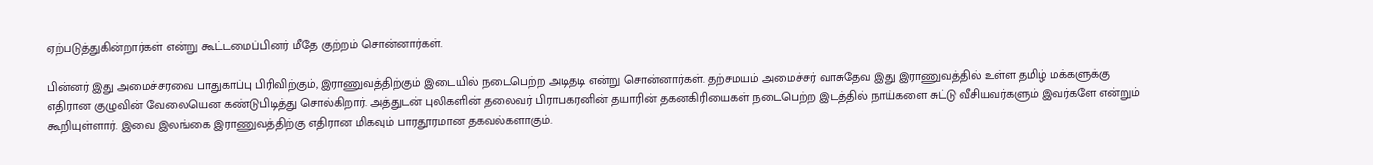ஏற்படுத்துகின்றார்கள் என்று கூட்டமைப்பினர் மீதே குற்றம் சொன்னார்கள்.

பின்னர் இது அமைச்சரவை பாதுகாப்பு பிரிவிற்கும், இராணுவத்திற்கும் இடையில் நடைபெற்ற அடிதடி என்று சொன்னார்கள். தற்சமயம் அமைச்சர் வாசுதேவ இது இராணுவத்தில் உள்ள தமிழ் மக்களுக்கு எதிரான குழுவின் வேலையென கண்டுபிடித்து சொல்கிறார். அத்துடன் புலிகளின் தலைவர் பிராபகரனின் தயாரின் தகனகிரியைகள் நடைபெற்ற இடத்தில் நாய்களை சுட்டு வீசியவர்களும் இவர்களே என்றும் கூறியுள்ளார். இவை இலங்கை இராணுவத்திற்கு எதிரான மிகவும் பாரதூரமான தகவல்களாகும்.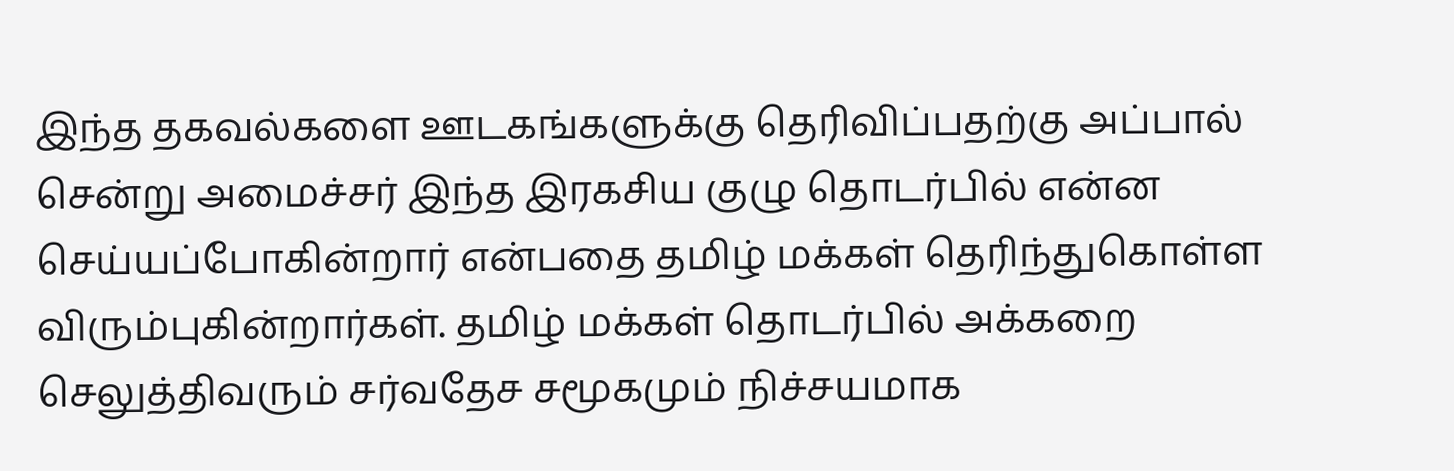இந்த தகவல்களை ஊடகங்களுக்கு தெரிவிப்பதற்கு அப்பால் சென்று அமைச்சர் இந்த இரகசிய குழு தொடர்பில் என்ன செய்யப்போகின்றார் என்பதை தமிழ் மக்கள் தெரிந்துகொள்ள விரும்புகின்றார்கள். தமிழ் மக்கள் தொடர்பில் அக்கறை செலுத்திவரும் சர்வதேச சமூகமும் நிச்சயமாக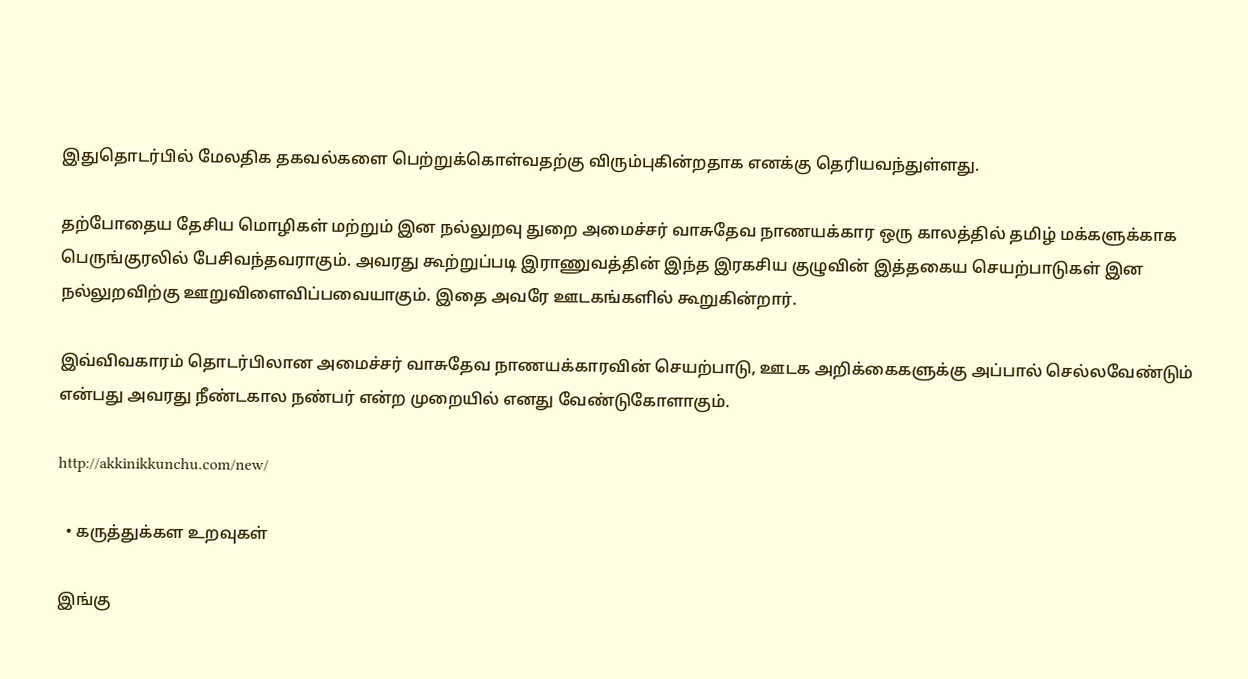இதுதொடர்பில் மேலதிக தகவல்களை பெற்றுக்கொள்வதற்கு விரும்புகின்றதாக எனக்கு தெரியவந்துள்ளது.

தற்போதைய தேசிய மொழிகள் மற்றும் இன நல்லுறவு துறை அமைச்சர் வாசுதேவ நாணயக்கார ஒரு காலத்தில் தமிழ் மக்களுக்காக பெருங்குரலில் பேசிவந்தவராகும். அவரது கூற்றுப்படி இராணுவத்தின் இந்த இரகசிய குழுவின் இத்தகைய செயற்பாடுகள் இன நல்லுறவிற்கு ஊறுவிளைவிப்பவையாகும். இதை அவரே ஊடகங்களில் கூறுகின்றார்.

இவ்விவகாரம் தொடர்பிலான அமைச்சர் வாசுதேவ நாணயக்காரவின் செயற்பாடு, ஊடக அறிக்கைகளுக்கு அப்பால் செல்லவேண்டும் என்பது அவரது நீண்டகால நண்பர் என்ற முறையில் எனது வேண்டுகோளாகும்.

http://akkinikkunchu.com/new/

  • கருத்துக்கள உறவுகள்

இங்கு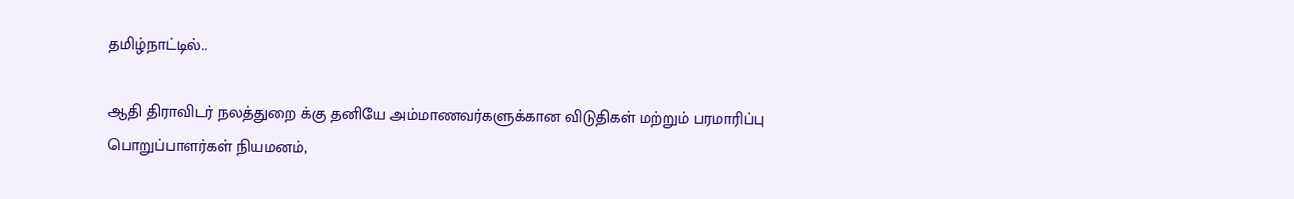தமிழ்நாட்டில்..

ஆதி திராவிடர் நலத்துறை க்கு தனியே அம்மாணவர்களுக்கான விடுதிகள் மற்றும் பரமாரிப்பு பொறுப்பாளர்கள் நியமனம்,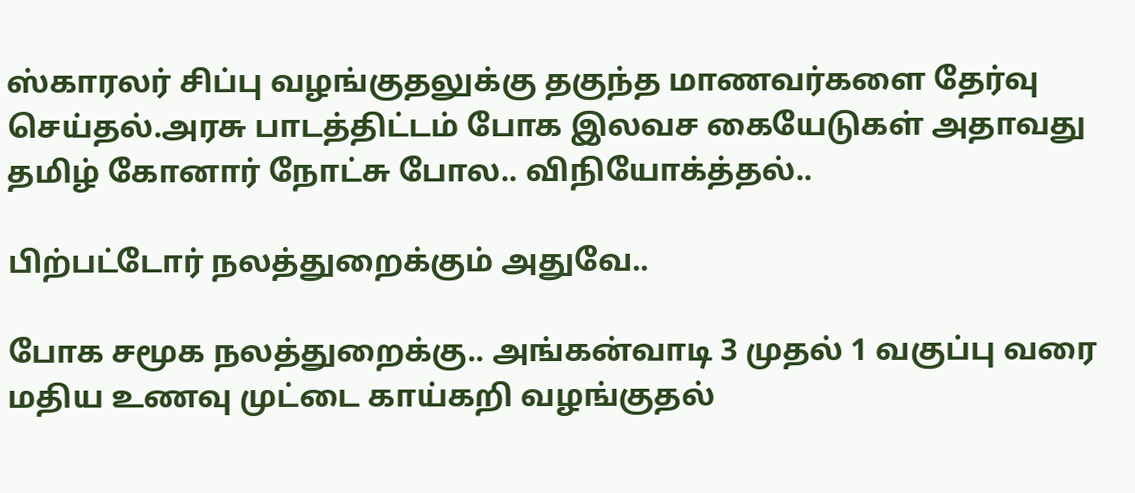ஸ்காரலர் சிப்பு வழங்குதலுக்கு தகுந்த மாணவர்களை தேர்வு செய்தல்.அரசு பாடத்திட்டம் போக இலவச கையேடுகள் அதாவது தமிழ் கோனார் நோட்சு போல.. விநியோக்த்தல்..

பிற்பட்டோர் நலத்துறைக்கும் அதுவே..

போக சமூக நலத்துறைக்கு.. அங்கன்வாடி 3 முதல் 1 வகுப்பு வரை மதிய உணவு முட்டை காய்கறி வழங்குதல்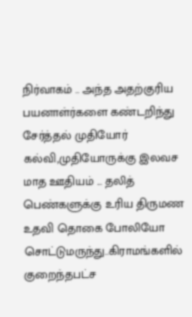நிர்வாகம் .. அந்த அதற்குரிய பயனாள்ர்களை கண்டறிந்து சேர்த்தல் முதியோர் கல்வி,முதியோருக்கு இலவச மாத ஊதியம் ... தலித் பெண்களுக்கு உரிய திருமண உதவி தொகை போலியோ சொட்டுமருந்து..கிராமங்களில் குறைந்தபட்ச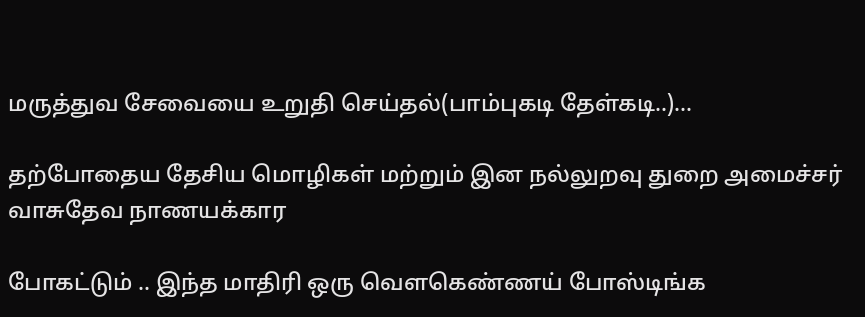மருத்துவ சேவையை உறுதி செய்தல்(பாம்புகடி தேள்கடி..)...

தற்போதைய தேசிய மொழிகள் மற்றும் இன நல்லுறவு துறை அமைச்சர் வாசுதேவ நாணயக்கார

போகட்டும் .. இந்த மாதிரி ஒரு வெளகெண்ணய் போஸ்டிங்க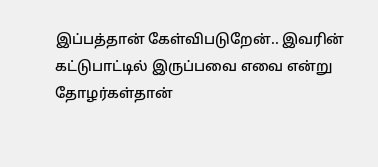இப்பத்தான் கேள்விபடுறேன்.. இவரின் கட்டுபாட்டில் இருப்பவை எவை என்று தோழர்கள்தான்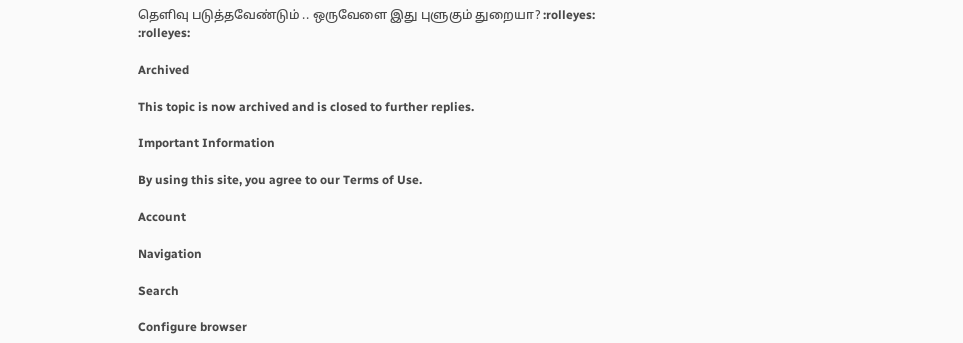தெளிவு படுத்தவேண்டும் .. ஒருவேளை இது புளுகும் துறையா? :rolleyes: :rolleyes:

Archived

This topic is now archived and is closed to further replies.

Important Information

By using this site, you agree to our Terms of Use.

Account

Navigation

Search

Configure browser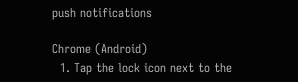push notifications

Chrome (Android)
  1. Tap the lock icon next to the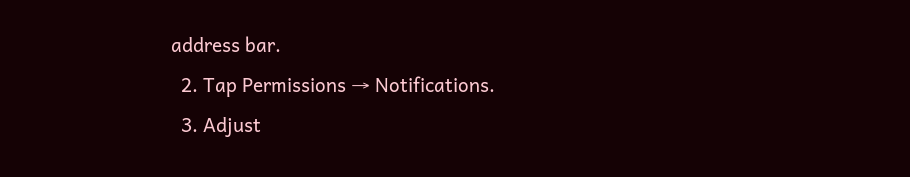address bar.
  2. Tap Permissions → Notifications.
  3. Adjust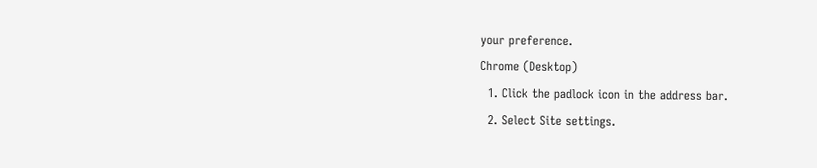your preference.
Chrome (Desktop)
  1. Click the padlock icon in the address bar.
  2. Select Site settings.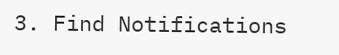3. Find Notifications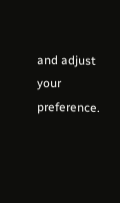and adjust your preference.